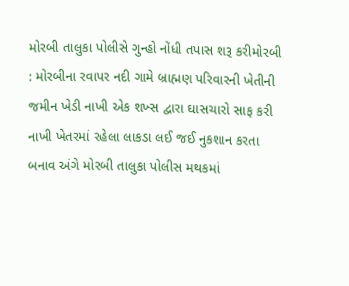મોરબી તાલુકા પોલીસે ગુન્હો નોંધી તપાસ શરૂ કરીમોરબી : મોરબીના રવાપર નદી ગામે બ્રાહ્મણ પરિવારની ખેતીની જમીન ખેડી નાખી એક શખ્સ દ્વારા ઘાસચારો સાફ કરી નાખી ખેતરમાં રહેલા લાકડા લઈ જઈ નુકશાન કરતા બનાવ અંગે મોરબી તાલુકા પોલીસ મથકમાં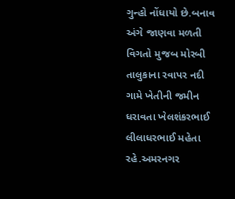ગુન્હો નોંધાયો છે.બનાવ અંગે જાણવા મળતી વિગતો મુજબ મોરબી તાલુકાના રવાપર નદી ગામે ખેતીની જમીન ધરાવતા ખેલશંકરભાઈ લીલાધરભાઈ મહેતા રહે.અમરનગર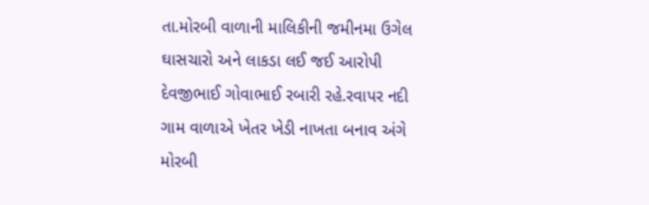તા.મોરબી વાળાની માલિકીની જમીનમા ઉગેલ ઘાસચારો અને લાકડા લઈ જઈ આરોપી દેવજીભાઈ ગોવાભાઈ રબારી રહે.રવાપર નદી ગામ વાળાએ ખેતર ખેડી નાખતા બનાવ અંગે મોરબી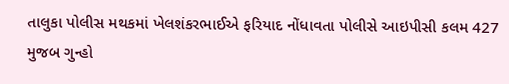તાલુકા પોલીસ મથકમાં ખેલશંકરભાઈએ ફરિયાદ નોંધાવતા પોલીસે આઇપીસી કલમ 427 મુજબ ગુન્હો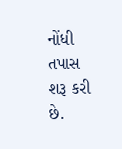નોંધી તપાસ શરૂ કરી છે.